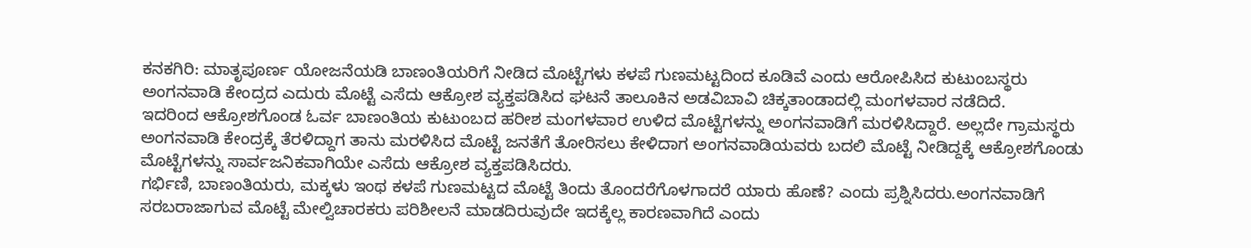ಕನಕಗಿರಿ: ಮಾತೃಪೂರ್ಣ ಯೋಜನೆಯಡಿ ಬಾಣಂತಿಯರಿಗೆ ನೀಡಿದ ಮೊಟ್ಟೆಗಳು ಕಳಪೆ ಗುಣಮಟ್ಟದಿಂದ ಕೂಡಿವೆ ಎಂದು ಆರೋಪಿಸಿದ ಕುಟುಂಬಸ್ಥರು ಅಂಗನವಾಡಿ ಕೇಂದ್ರದ ಎದುರು ಮೊಟ್ಟೆ ಎಸೆದು ಆಕ್ರೋಶ ವ್ಯಕ್ತಪಡಿಸಿದ ಘಟನೆ ತಾಲೂಕಿನ ಅಡವಿಬಾವಿ ಚಿಕ್ಕತಾಂಡಾದಲ್ಲಿ ಮಂಗಳವಾರ ನಡೆದಿದೆ.
ಇದರಿಂದ ಆಕ್ರೋಶಗೊಂಡ ಓರ್ವ ಬಾಣಂತಿಯ ಕುಟುಂಬದ ಹರೀಶ ಮಂಗಳವಾರ ಉಳಿದ ಮೊಟ್ಟೆಗಳನ್ನು ಅಂಗನವಾಡಿಗೆ ಮರಳಿಸಿದ್ದಾರೆ. ಅಲ್ಲದೇ ಗ್ರಾಮಸ್ಥರು ಅಂಗನವಾಡಿ ಕೇಂದ್ರಕ್ಕೆ ತೆರಳಿದ್ದಾಗ ತಾನು ಮರಳಿಸಿದ ಮೊಟ್ಟೆ ಜನತೆಗೆ ತೋರಿಸಲು ಕೇಳಿದಾಗ ಅಂಗನವಾಡಿಯವರು ಬದಲಿ ಮೊಟ್ಟೆ ನೀಡಿದ್ದಕ್ಕೆ ಆಕ್ರೋಶಗೊಂಡು ಮೊಟ್ಟೆಗಳನ್ನು ಸಾರ್ವಜನಿಕವಾಗಿಯೇ ಎಸೆದು ಆಕ್ರೋಶ ವ್ಯಕ್ತಪಡಿಸಿದರು.
ಗರ್ಭಿಣಿ, ಬಾಣಂತಿಯರು, ಮಕ್ಕಳು ಇಂಥ ಕಳಪೆ ಗುಣಮಟ್ಟದ ಮೊಟ್ಟೆ ತಿಂದು ತೊಂದರೆಗೊಳಗಾದರೆ ಯಾರು ಹೊಣೆ? ಎಂದು ಪ್ರಶ್ನಿಸಿದರು.ಅಂಗನವಾಡಿಗೆ ಸರಬರಾಜಾಗುವ ಮೊಟ್ಟೆ ಮೇಲ್ವಿಚಾರಕರು ಪರಿಶೀಲನೆ ಮಾಡದಿರುವುದೇ ಇದಕ್ಕೆಲ್ಲ ಕಾರಣವಾಗಿದೆ ಎಂದು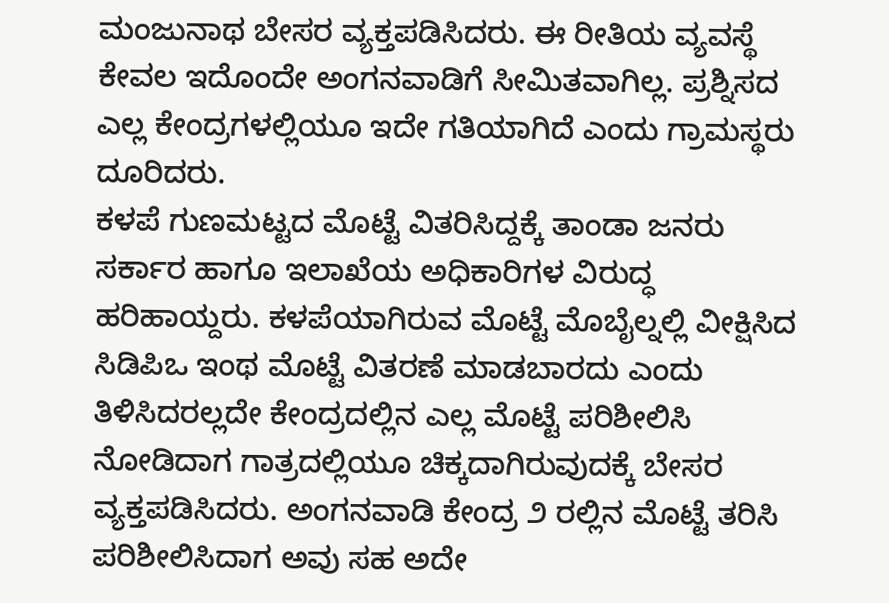ಮಂಜುನಾಥ ಬೇಸರ ವ್ಯಕ್ತಪಡಿಸಿದರು. ಈ ರೀತಿಯ ವ್ಯವಸ್ಥೆ ಕೇವಲ ಇದೊಂದೇ ಅಂಗನವಾಡಿಗೆ ಸೀಮಿತವಾಗಿಲ್ಲ. ಪ್ರಶ್ನಿಸದ ಎಲ್ಲ ಕೇಂದ್ರಗಳಲ್ಲಿಯೂ ಇದೇ ಗತಿಯಾಗಿದೆ ಎಂದು ಗ್ರಾಮಸ್ಥರು ದೂರಿದರು.
ಕಳಪೆ ಗುಣಮಟ್ಟದ ಮೊಟ್ಟೆ ವಿತರಿಸಿದ್ದಕ್ಕೆ ತಾಂಡಾ ಜನರು ಸರ್ಕಾರ ಹಾಗೂ ಇಲಾಖೆಯ ಅಧಿಕಾರಿಗಳ ವಿರುದ್ಧ ಹರಿಹಾಯ್ದರು. ಕಳಪೆಯಾಗಿರುವ ಮೊಟ್ಟೆ ಮೊಬೈಲ್ನಲ್ಲಿ ವೀಕ್ಷಿಸಿದ ಸಿಡಿಪಿಒ ಇಂಥ ಮೊಟ್ಟೆ ವಿತರಣೆ ಮಾಡಬಾರದು ಎಂದು ತಿಳಿಸಿದರಲ್ಲದೇ ಕೇಂದ್ರದಲ್ಲಿನ ಎಲ್ಲ ಮೊಟ್ಟೆ ಪರಿಶೀಲಿಸಿ ನೋಡಿದಾಗ ಗಾತ್ರದಲ್ಲಿಯೂ ಚಿಕ್ಕದಾಗಿರುವುದಕ್ಕೆ ಬೇಸರ ವ್ಯಕ್ತಪಡಿಸಿದರು. ಅಂಗನವಾಡಿ ಕೇಂದ್ರ ೨ ರಲ್ಲಿನ ಮೊಟ್ಟೆ ತರಿಸಿ ಪರಿಶೀಲಿಸಿದಾಗ ಅವು ಸಹ ಅದೇ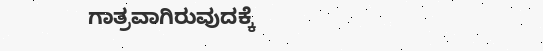ಗಾತ್ರವಾಗಿರುವುದಕ್ಕೆ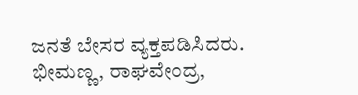ಜನತೆ ಬೇಸರ ವ್ಯಕ್ತಪಡಿಸಿದರು. ಭೀಮಣ್ಣ, ರಾಘವೇಂದ್ರ,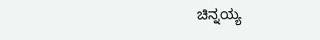ಚಿನ್ನಯ್ಯ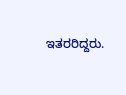ಇತರರಿದ್ದರು.